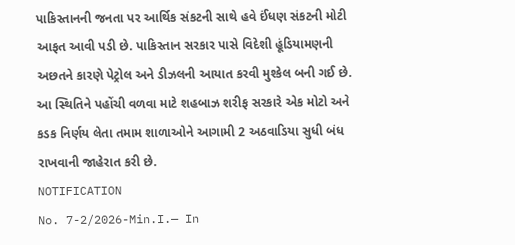પાકિસ્તાનની જનતા પર આર્થિક સંકટની સાથે હવે ઈંધણ સંકટની મોટી આફત આવી પડી છે. પાકિસ્તાન સરકાર પાસે વિદેશી હૂંડિયામણની અછતને કારણે પેટ્રોલ અને ડીઝલની આયાત કરવી મુશ્કેલ બની ગઈ છે. આ સ્થિતિને પહોંચી વળવા માટે શહબાઝ શરીફ સરકારે એક મોટો અને કડક નિર્ણય લેતા તમામ શાળાઓને આગામી 2 અઠવાડિયા સુધી બંધ રાખવાની જાહેરાત કરી છે.
NOTIFICATION
No. 7-2/2026-Min.I.— In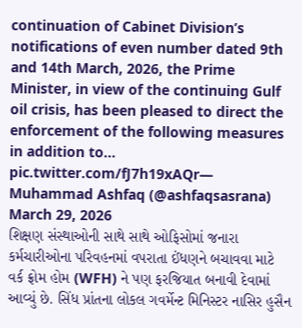continuation of Cabinet Division’s notifications of even number dated 9th and 14th March, 2026, the Prime Minister, in view of the continuing Gulf oil crisis, has been pleased to direct the enforcement of the following measures in addition to… pic.twitter.com/fJ7h19xAQr— Muhammad Ashfaq (@ashfaqsasrana) March 29, 2026
શિક્ષણ સંસ્થાઓની સાથે સાથે ઓફિસોમાં જનારા કર્મચારીઓના પરિવહનમાં વપરાતા ઈંધણને બચાવવા માટે વર્ક ફ્રોમ હોમ (WFH) ને પણ ફરજિયાત બનાવી દેવામાં આવ્યું છે. સિંધ પ્રાંતના લોકલ ગવર્મેન્ટ મિનિસ્ટર નાસિર હુસૈન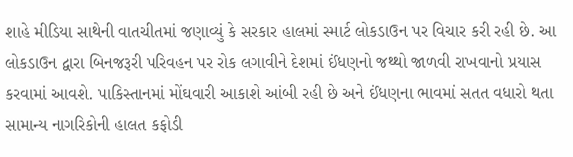શાહે મીડિયા સાથેની વાતચીતમાં જણાવ્યું કે સરકાર હાલમાં સ્માર્ટ લોકડાઉન પર વિચાર કરી રહી છે. આ લોકડાઉન દ્વારા બિનજરૂરી પરિવહન પર રોક લગાવીને દેશમાં ઈંધણનો જથ્થો જાળવી રાખવાનો પ્રયાસ કરવામાં આવશે. પાકિસ્તાનમાં મોંઘવારી આકાશે આંબી રહી છે અને ઈંધણના ભાવમાં સતત વધારો થતા સામાન્ય નાગરિકોની હાલત કફોડી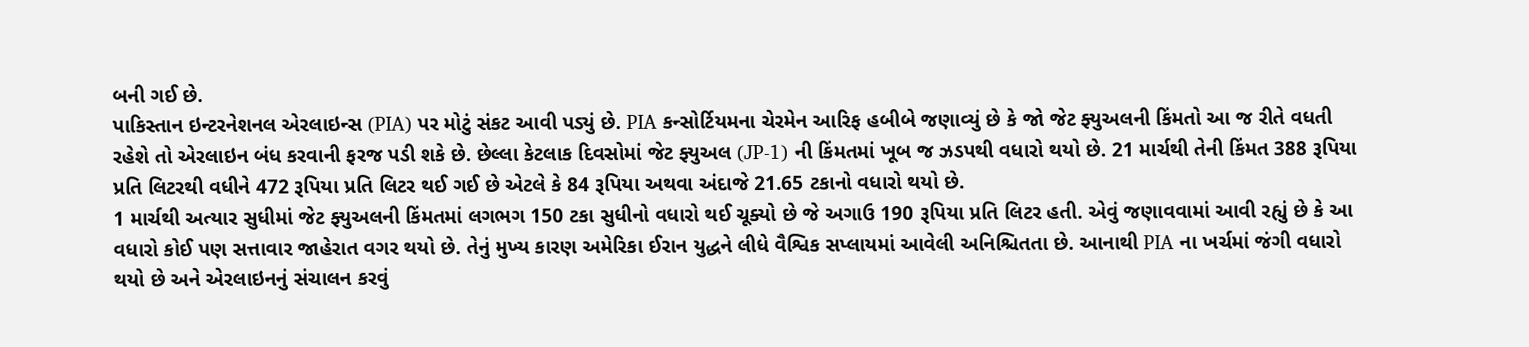બની ગઈ છે.
પાકિસ્તાન ઇન્ટરનેશનલ એરલાઇન્સ (PIA) પર મોટું સંકટ આવી પડ્યું છે. PIA કન્સોર્ટિયમના ચેરમેન આરિફ હબીબે જણાવ્યું છે કે જો જેટ ફ્યુઅલની કિંમતો આ જ રીતે વધતી રહેશે તો એરલાઇન બંધ કરવાની ફરજ પડી શકે છે. છેલ્લા કેટલાક દિવસોમાં જેટ ફ્યુઅલ (JP-1) ની કિંમતમાં ખૂબ જ ઝડપથી વધારો થયો છે. 21 માર્ચથી તેની કિંમત 388 રૂપિયા પ્રતિ લિટરથી વધીને 472 રૂપિયા પ્રતિ લિટર થઈ ગઈ છે એટલે કે 84 રૂપિયા અથવા અંદાજે 21.65 ટકાનો વધારો થયો છે.
1 માર્ચથી અત્યાર સુધીમાં જેટ ફ્યુઅલની કિંમતમાં લગભગ 150 ટકા સુધીનો વધારો થઈ ચૂક્યો છે જે અગાઉ 190 રૂપિયા પ્રતિ લિટર હતી. એવું જણાવવામાં આવી રહ્યું છે કે આ વધારો કોઈ પણ સત્તાવાર જાહેરાત વગર થયો છે. તેનું મુખ્ય કારણ અમેરિકા ઈરાન યુદ્ધને લીધે વૈશ્વિક સપ્લાયમાં આવેલી અનિશ્ચિતતા છે. આનાથી PIA ના ખર્ચમાં જંગી વધારો થયો છે અને એરલાઇનનું સંચાલન કરવું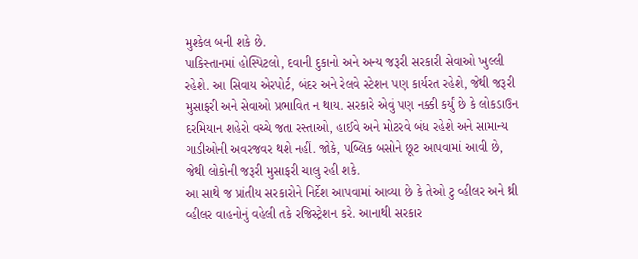મુશ્કેલ બની શકે છે.
પાકિસ્તાનમાં હોસ્પિટલો, દવાની દુકાનો અને અન્ય જરૂરી સરકારી સેવાઓ ખુલ્લી રહેશે. આ સિવાય એરપોર્ટ, બંદર અને રેલવે સ્ટેશન પણ કાર્યરત રહેશે, જેથી જરૂરી મુસાફરી અને સેવાઓ પ્રભાવિત ન થાય. સરકારે એવું પણ નક્કી કર્યું છે કે લોકડાઉન દરમિયાન શહેરો વચ્ચે જતા રસ્તાઓ, હાઈવે અને મોટરવે બંધ રહેશે અને સામાન્ય ગાડીઓની અવરજવર થશે નહીં. જોકે, પબ્લિક બસોને છૂટ આપવામાં આવી છે, જેથી લોકોની જરૂરી મુસાફરી ચાલુ રહી શકે.
આ સાથે જ પ્રાંતીય સરકારોને નિર્દેશ આપવામાં આવ્યા છે કે તેઓ ટુ વ્હીલર અને થ્રી વ્હીલર વાહનોનું વહેલી તકે રજિસ્ટ્રેશન કરે. આનાથી સરકાર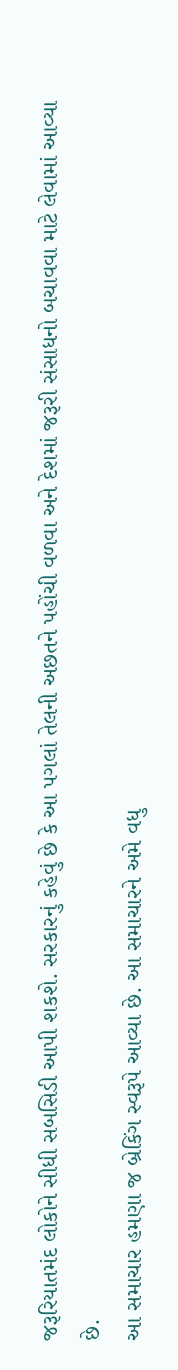જરૂરિયાતમંદ લોકોને સીધી સબસિડી આપી શકશે. સરકારનું કહેવું છે કે આ પગલાં તેલની અછતને પહોંચી વળવા અને દેશમાં જરૂરી સંસાધનો બચાવવા માટે લેવામાં આવ્યા છે.
આ સમાચાર હમણા જ બ્રેકિંગ સ્વરૂપે આવ્યા છે. આ સમાચારને અમે વધુ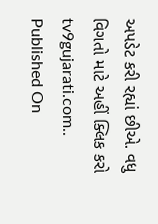અપડેટ કરી રહ્યાં છીએ. વધુ વિગતો માટે અહીં ક્લિક કરો tv9gujarati.com..
Published On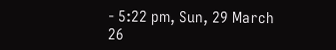- 5:22 pm, Sun, 29 March 26